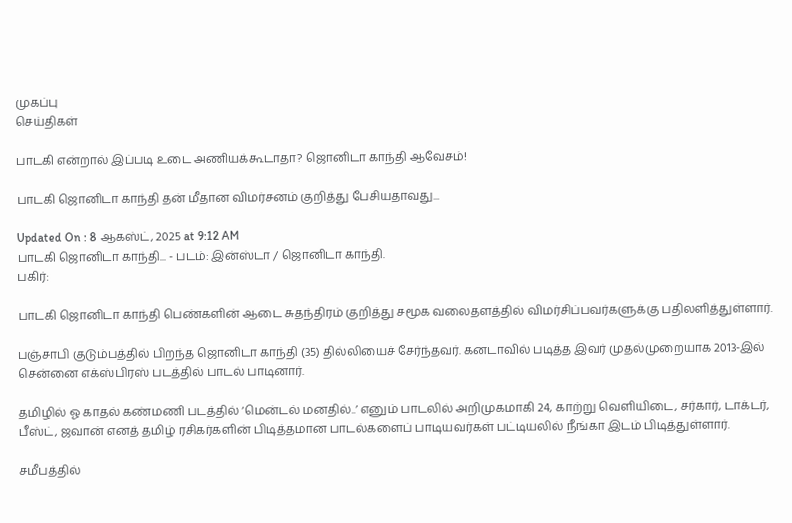முகப்பு
செய்திகள்

பாடகி என்றால் இப்படி உடை அணியக்கூடாதா? ஜொனிடா காந்தி ஆவேசம்!

பாடகி ஜொனிடா காந்தி தன் மீதான விமர்சனம் குறித்து பேசியதாவது...

Updated On : 8 ஆகஸ்ட், 2025 at 9:12 AM
பாடகி ஜொனிடா காந்தி... - படம்: இன்ஸ்டா / ஜொனிடா காந்தி.
பகிர்:

பாடகி ஜொனிடா காந்தி பெண்களின் ஆடை சுதந்திரம் குறித்து சமூக வலைதளத்தில் விமர்சிப்பவர்களுக்கு பதிலளித்துள்ளார்.

பஞ்சாபி குடும்பத்தில் பிறந்த ஜொனிடா காந்தி (35) தில்லியைச் சேர்ந்தவர். கனடாவில் படித்த இவர் முதல்முறையாக 2013-இல் சென்னை எக்ஸ்பிரஸ் படத்தில் பாடல் பாடினார்.

தமிழில் ஓ காதல் கண்மணி படத்தில் ‘மென்டல் மனதில்..’ எனும் பாடலில் அறிமுகமாகி 24, காற்று வெளியிடை, சர்கார், டாக்டர், பீஸ்ட், ஜவான் எனத் தமிழ் ரசிகர்களின் பிடித்தமான பாடல்களைப் பாடியவர்கள் பட்டியலில் நீங்கா இடம் பிடித்துள்ளார்.

சமீபத்தில்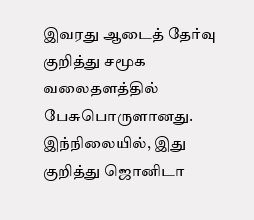இவரது ஆடைத் தேர்வு குறித்து சமூக வலைதளத்தில் பேசுபொருளானது. இந்நிலையில், இது குறித்து ஜொனிடா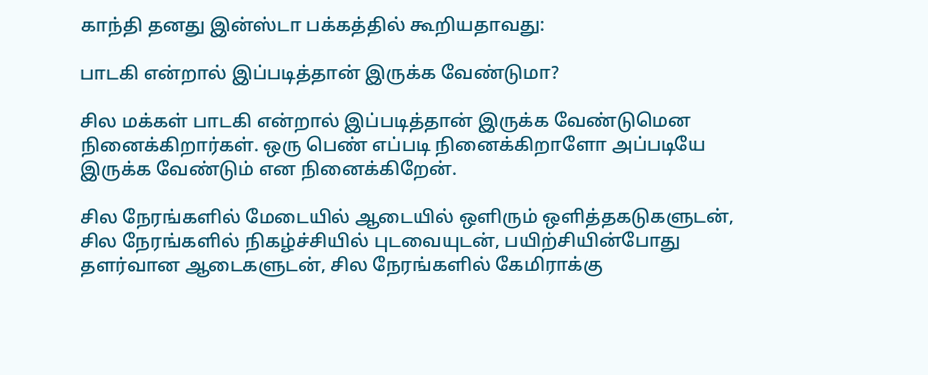காந்தி தனது இன்ஸ்டா பக்கத்தில் கூறியதாவது:

பாடகி என்றால் இப்படித்தான் இருக்க வேண்டுமா?

சில மக்கள் பாடகி என்றால் இப்படித்தான் இருக்க வேண்டுமென நினைக்கிறார்கள். ஒரு பெண் எப்படி நினைக்கிறாளோ அப்படியே இருக்க வேண்டும் என நினைக்கிறேன்.

சில நேரங்களில் மேடையில் ஆடையில் ஒளிரும் ஒளித்தகடுகளுடன், சில நேரங்களில் நிகழ்ச்சியில் புடவையுடன், பயிற்சியின்போது தளர்வான ஆடைகளுடன், சில நேரங்களில் கேமிராக்கு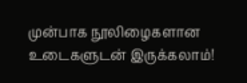முன்பாக நூலிழைகளான உடைகளுடன் இருக்கலாம்!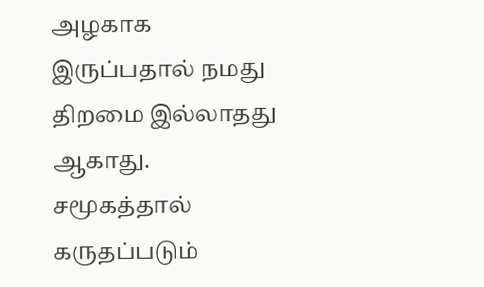அழகாக இருப்பதால் நமது திறமை இல்லாதது ஆகாது. சமூகத்தால் கருதப்படும்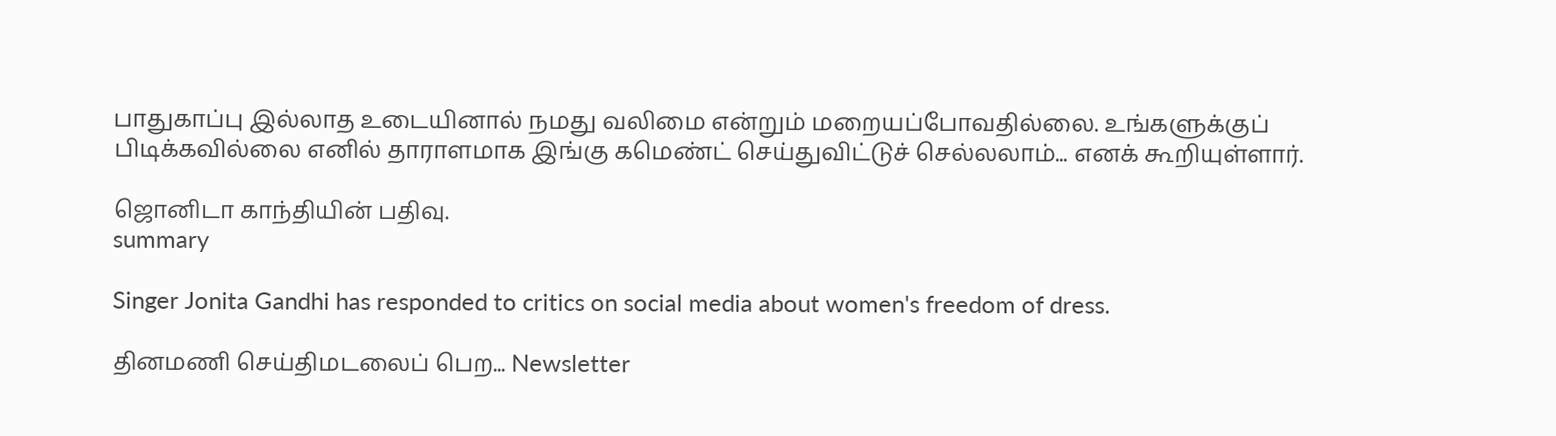பாதுகாப்பு இல்லாத உடையினால் நமது வலிமை என்றும் மறையப்போவதில்லை. உங்களுக்குப் பிடிக்கவில்லை எனில் தாராளமாக இங்கு கமெண்ட் செய்துவிட்டுச் செல்லலாம்... எனக் கூறியுள்ளார்.

ஜொனிடா காந்தியின் பதிவு.
summary

Singer Jonita Gandhi has responded to critics on social media about women's freedom of dress.

தினமணி செய்திமடலைப் பெற... Newsletter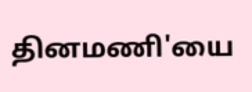தினமணி'யை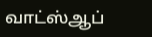வாட்ஸ்ஆப்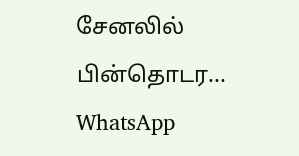சேனலில் பின்தொடர... WhatsApp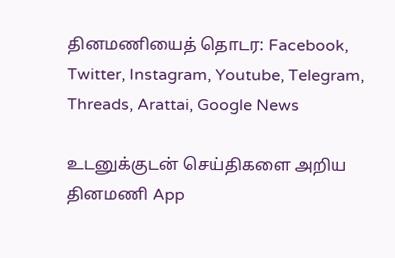தினமணியைத் தொடர: Facebook, Twitter, Instagram, Youtube, Telegram, Threads, Arattai, Google News

உடனுக்குடன் செய்திகளை அறிய தினமணி App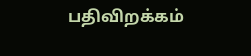பதிவிறக்கம்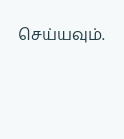செய்யவும்.